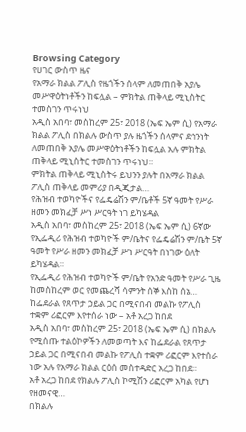Browsing Category
የሀገር ውስጥ ዜና
የአማራ ክልል ፖሊስ የዜጎችን ሰላም ለመጠበቅ አያሌ መሥዋዕትነቶችን ከፍሏል – ምክትል ጠቅላይ ሚኒስትር ተመስገን ጥሩነህ
አዲስ አበባ፣ መስከረም 25፣ 2018 (ኤፍ ኤም ሲ) የአማራ ክልል ፖሊስ በክልሉ ውስጥ ያሉ ዜጎችን ሰላምና ደኅንነት ለመጠበቅ አያሌ መሥዋዕትነቶችን ከፍሏል አሉ ምክትል ጠቅላይ ሚኒስትር ተመስገን ጥሩነህ።
ምክትል ጠቅላይ ሚኒስትሩ ይህንን ያሉት በአማራ ክልል ፖሊስ ጠቅላይ መምሪያ በዲጂታል…
የሕዝብ ተወካዮችና የፌዴሬሽን ም/ቤቶች 5ኛ ዓመት የሥራ ዘመን መክፈቻ ሥነ ሥርዓት ነገ ይካሄዳል
አዲስ አበባ፣ መስከረም 25፣ 2018 (ኤፍ ኤም ሲ) 6ኛው የኢፌዲሪ የሕዝብ ተወካዮች ም/ቤትና የፌዴሬሽን ም/ቤት 5ኛ ዓመት የሥራ ዘመን መክፈቻ ሥነ ሥርዓት በነገው ዕለት ይካሄዳል።
የኢፌዲሪ የሕዝብ ተወካዮች ም/ቤት የአንድ ዓመት የሥራ ጊዜ ከመስከረም ወር የመጨረሻ ሳምንት ሰኞ እስከ ሰኔ…
ከፌደራል የጸጥታ ኃይል ጋር በሚናበብ መልኩ የፖሊስ ተቋም ሪፎርም እየተሰራ ነው – አቶ አረጋ ከበደ
አዲስ አበባ፣ መስከረም 25፣ 2018 (ኤፍ ኤም ሲ) በክልሉ የሚሰጡ ተልዕኮዎችን ለመወጣት እና ከፌደራል የጸጥታ ኃይል ጋር በሚናበብ መልኩ የፖሊስ ተቋም ሪፎርም እየተሰራ ነው አሉ የአማራ ክልል ርዕሰ መስተዳድር አረጋ ከበደ።
አቶ አረጋ ከበደ የክልሉ ፖሊስ ኮሚሽን ሪፎርም አካል የሆነ የዘመናዊ…
በክልሉ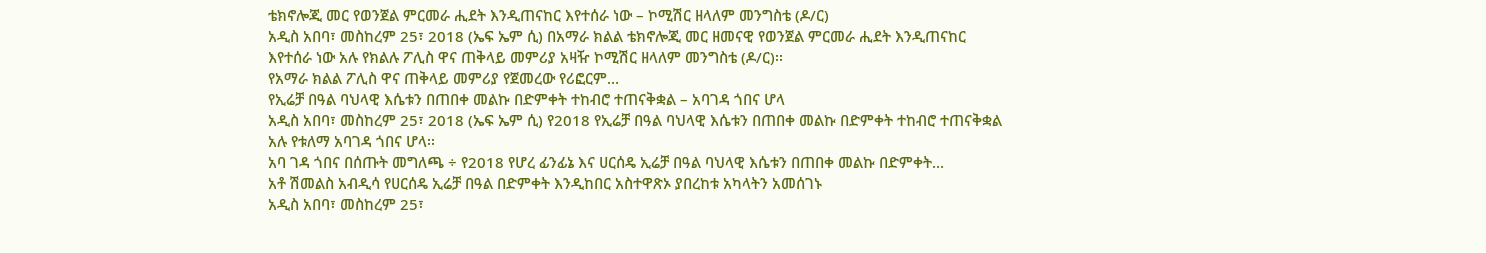ቴክኖሎጂ መር የወንጀል ምርመራ ሒደት እንዲጠናከር እየተሰራ ነው – ኮሚሽር ዘላለም መንግስቴ (ዶ/ር)
አዲስ አበባ፣ መስከረም 25፣ 2018 (ኤፍ ኤም ሲ) በአማራ ክልል ቴክኖሎጂ መር ዘመናዊ የወንጀል ምርመራ ሒደት እንዲጠናከር እየተሰራ ነው አሉ የክልሉ ፖሊስ ዋና ጠቅላይ መምሪያ አዛዥ ኮሚሽር ዘላለም መንግስቴ (ዶ/ር)፡፡
የአማራ ክልል ፖሊስ ዋና ጠቅላይ መምሪያ የጀመረው የሪፎርም…
የኢሬቻ በዓል ባህላዊ እሴቱን በጠበቀ መልኩ በድምቀት ተከብሮ ተጠናቅቋል – አባገዳ ጎበና ሆላ
አዲስ አበባ፣ መስከረም 25፣ 2018 (ኤፍ ኤም ሲ) የ2018 የኢሬቻ በዓል ባህላዊ እሴቱን በጠበቀ መልኩ በድምቀት ተከብሮ ተጠናቅቋል አሉ የቱለማ አባገዳ ጎበና ሆላ፡፡
አባ ገዳ ጎበና በሰጡት መግለጫ ÷ የ2018 የሆረ ፊንፊኔ እና ሀርሰዴ ኢሬቻ በዓል ባህላዊ እሴቱን በጠበቀ መልኩ በድምቀት…
አቶ ሽመልስ አብዲሳ የሀርሰዴ ኢሬቻ በዓል በድምቀት እንዲከበር አስተዋጽኦ ያበረከቱ አካላትን አመሰገኑ
አዲስ አበባ፣ መስከረም 25፣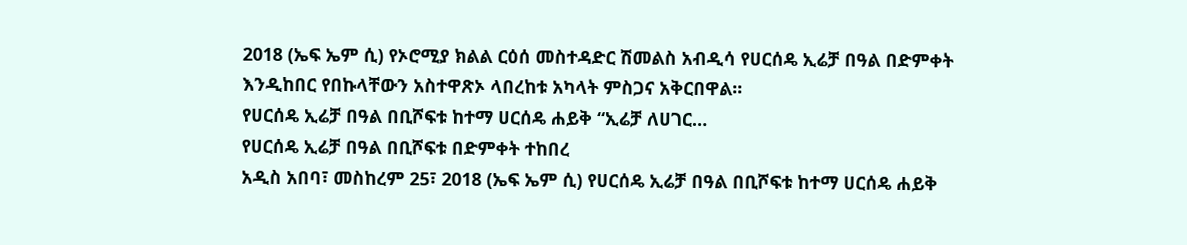2018 (ኤፍ ኤም ሲ) የኦሮሚያ ክልል ርዕሰ መስተዳድር ሽመልስ አብዲሳ የሀርሰዴ ኢሬቻ በዓል በድምቀት እንዲከበር የበኩላቸውን አስተዋጽኦ ላበረከቱ አካላት ምስጋና አቅርበዋል፡፡
የሀርሰዴ ኢሬቻ በዓል በቢሾፍቱ ከተማ ሀርሰዴ ሐይቅ “ኢሬቻ ለሀገር…
የሀርሰዴ ኢሬቻ በዓል በቢሾፍቱ በድምቀት ተከበረ
አዲስ አበባ፣ መስከረም 25፣ 2018 (ኤፍ ኤም ሲ) የሀርሰዴ ኢሬቻ በዓል በቢሾፍቱ ከተማ ሀርሰዴ ሐይቅ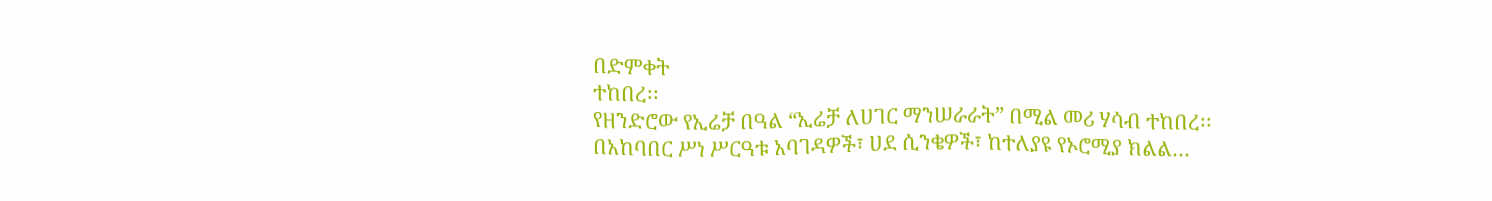በድምቀት
ተከበረ፡፡
የዘንድሮው የኢሬቻ በዓል “ኢሬቻ ለሀገር ማንሠራራት” በሚል መሪ ሃሳብ ተከበረ፡፡
በአከባበር ሥነ ሥርዓቱ አባገዳዎች፣ ሀደ ሲንቄዎች፣ ከተለያዩ የኦሮሚያ ክልል…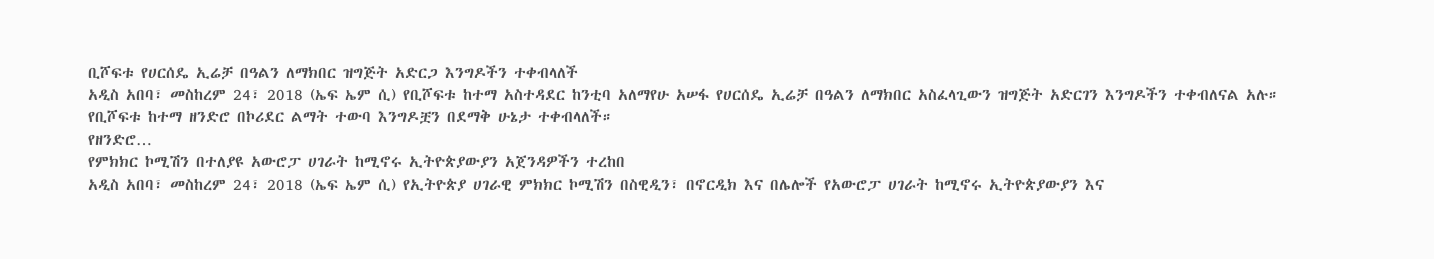ቢሾፍቱ የሀርሰዴ ኢሬቻ በዓልን ለማክበር ዝግጅት አድርጋ እንግዶችን ተቀብላለች
አዲስ አበባ፣ መስከረም 24፣ 2018 (ኤፍ ኤም ሲ) የቢሾፍቱ ከተማ አስተዳደር ከንቲባ አለማየሁ አሠፋ የሀርሰዴ ኢሬቻ በዓልን ለማክበር አስፈላጊውን ዝግጅት አድርገን እንግዶችን ተቀብለናል አሉ።
የቢሾፍቱ ከተማ ዘንድሮ በኮሪደር ልማት ተውባ እንግዶቿን በደማቅ ሁኔታ ተቀብላለች።
የዘንድሮ…
የምክክር ኮሚሽን በተለያዩ አውሮፓ ሀገራት ከሚኖሩ ኢትዮጵያውያን አጀንዳዎችን ተረከበ
አዲስ አበባ፣ መስከረም 24፣ 2018 (ኤፍ ኤም ሲ) የኢትዮጵያ ሀገራዊ ምክክር ኮሚሽን በስዊዲን፣ በኖርዲክ እና በሌሎች የአውሮፓ ሀገራት ከሚኖሩ ኢትዮጵያውያን እና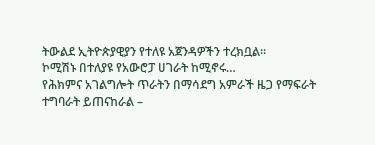ትውልደ ኢትዮጵያዊያን የተለዩ አጀንዳዎችን ተረክቧል፡፡
ኮሚሽኑ በተለያዩ የአውሮፓ ሀገራት ከሚኖሩ…
የሕክምና አገልግሎት ጥራትን በማሳደግ አምራች ዜጋ የማፍራት ተግባራት ይጠናከራል –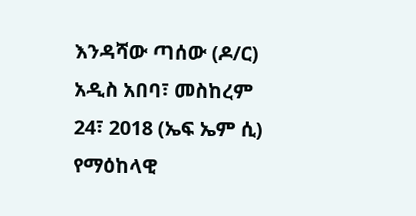እንዳሻው ጣሰው (ዶ/ር)
አዲስ አበባ፣ መስከረም 24፣ 2018 (ኤፍ ኤም ሲ) የማዕከላዊ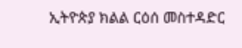ኢትዮጵያ ክልል ርዕሰ መስተዳድር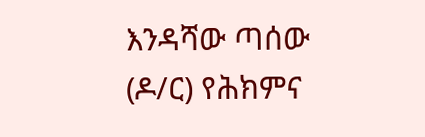እንዳሻው ጣሰው (ዶ/ር) የሕክምና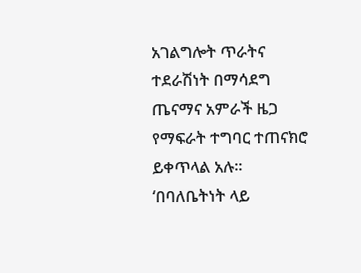አገልግሎት ጥራትና ተደራሽነት በማሳደግ ጤናማና አምራች ዜጋ የማፍራት ተግባር ተጠናክሮ ይቀጥላል አሉ።
‘በባለቤትነት ላይ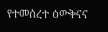የተመሰረተ ዕውቅናና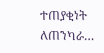ተጠያቂነት ለጠንካራ…